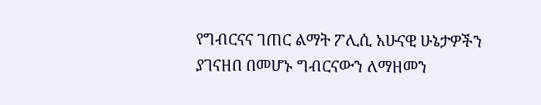የግብርናና ገጠር ልማት ፖሊሲ አሁናዊ ሁኔታዎችን ያገናዘበ በመሆኑ ግብርናውን ለማዘመን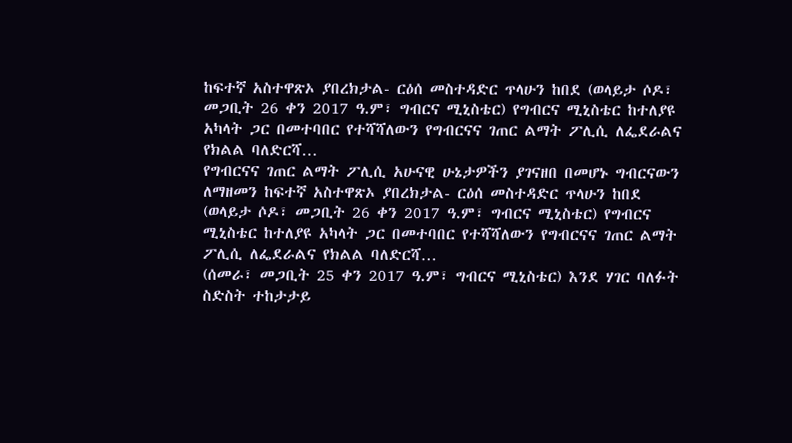ከፍተኛ አስተዋጽኦ ያበረክታል- ርዕሰ መስተዳድር ጥላሁን ከበደ (ወላይታ ሶዶ፣ መጋቢት 26 ቀን 2017 ዓ.ም፣ ግብርና ሚኒስቴር) የግብርና ሚኒስቴር ከተለያዩ አካላት ጋር በመተባበር የተሻሻለውን የግብርናና ገጠር ልማት ፖሊሲ ለፌደራልና የክልል ባለድርሻ…
የግብርናና ገጠር ልማት ፖሊሲ አሁናዊ ሁኔታዎችን ያገናዘበ በመሆኑ ግብርናውን ለማዘመን ከፍተኛ አስተዋጽኦ ያበረክታል- ርዕሰ መስተዳድር ጥላሁን ከበደ (ወላይታ ሶዶ፣ መጋቢት 26 ቀን 2017 ዓ.ም፣ ግብርና ሚኒስቴር) የግብርና ሚኒስቴር ከተለያዩ አካላት ጋር በመተባበር የተሻሻለውን የግብርናና ገጠር ልማት ፖሊሲ ለፌደራልና የክልል ባለድርሻ…
(ሰመራ፣ መጋቢት 25 ቀን 2017 ዓ.ም፣ ግብርና ሚኒስቴር) እንደ ሃገር ባለፉት ስድስት ተከታታይ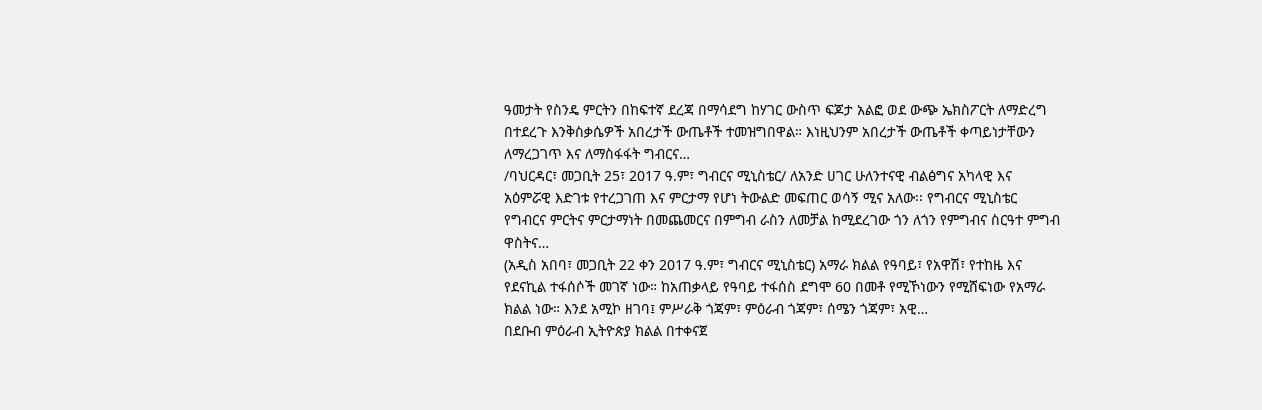ዓመታት የስንዴ ምርትን በከፍተኛ ደረጃ በማሳደግ ከሃገር ውስጥ ፍጆታ አልፎ ወደ ውጭ ኤክስፖርት ለማድረግ በተደረጉ እንቅስቃሴዎች አበረታች ውጤቶች ተመዝግበዋል። እነዚህንም አበረታች ውጤቶች ቀጣይነታቸውን ለማረጋገጥ እና ለማስፋፋት ግብርና…
/ባህርዳር፣ መጋቢት 25፣ 2017 ዓ.ም፣ ግብርና ሚኒስቴር/ ለአንድ ሀገር ሁለንተናዊ ብልፅግና አካላዊ እና አዕምሯዊ እድገቱ የተረጋገጠ እና ምርታማ የሆነ ትውልድ መፍጠር ወሳኝ ሚና አለው፡፡ የግብርና ሚኒስቴር የግብርና ምርትና ምርታማነት በመጨመርና በምግብ ራስን ለመቻል ከሚደረገው ጎን ለጎን የምግብና ስርዓተ ምግብ ዋስትና…
(አዲስ አበባ፣ መጋቢት 22 ቀን 2017 ዓ.ም፣ ግብርና ሚኒስቴር) አማራ ክልል የዓባይ፣ የአዋሽ፣ የተከዜ እና የደናኪል ተፋሰሶች መገኛ ነው። ከአጠቃላይ የዓባይ ተፋሰስ ደግሞ 60 በመቶ የሚኾነውን የሚሸፍነው የአማራ ክልል ነው። እንደ አሚኮ ዘገባ፤ ምሥራቅ ጎጃም፣ ምዕራብ ጎጃም፣ ሰሜን ጎጃም፣ አዊ…
በደቡብ ምዕራብ ኢትዮጵያ ክልል በተቀናጀ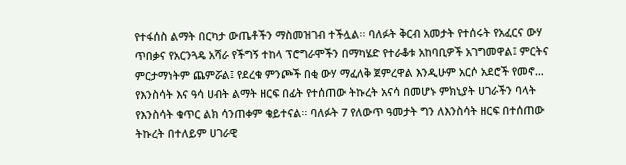የተፋሰስ ልማት በርካታ ውጤቶችን ማስመዝገብ ተችሏል፡፡ ባለፉት ቅርብ አመታት የተሰሩት የአፈርና ውሃ ጥበቃና የአርንጓዴ አሻራ የችግኝ ተከላ ፕሮግራሞችን በማካሄድ የተራቆቱ አከባቢዎች አገግመዋል፤ ምርትና ምርታማነትም ጨምሯል፤ የደረቁ ምንጮች በቂ ውሃ ማፈለቅ ጀምረዋል እንዲሁም አርሶ አደሮች የመኖ…
የእንስሳት እና ዓሳ ሀብት ልማት ዘርፍ በፊት የተሰጠው ትኩረት አናሳ በመሆኑ ምክኒያት ሀገራችን ባላት የእንስሳት ቁጥር ልክ ሳንጠቀም ቄይተናል፡፡ ባለፉት 7 የለውጥ ዓመታት ግን ለእንስሳት ዘርፍ በተሰጠው ትኩረት በተለይም ሀገራዊ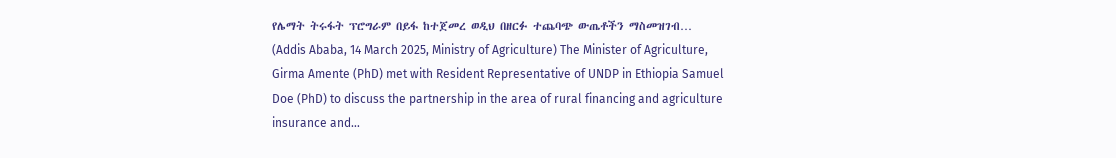የሌማት ትሩፋት ፕሮግራም በይፋ ከተጀመረ ወዲህ በዘርፉ ተጨባጭ ውጤቶችን ማስመዝገብ…
(Addis Ababa, 14 March 2025, Ministry of Agriculture) The Minister of Agriculture, Girma Amente (PhD) met with Resident Representative of UNDP in Ethiopia Samuel Doe (PhD) to discuss the partnership in the area of rural financing and agriculture insurance and…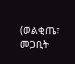(ወልቂጤ፣ መጋቢት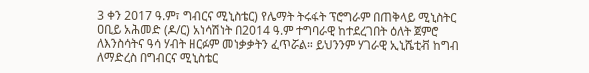3 ቀን 2017 ዓ.ም፣ ግብርና ሚኒስቴር) የሌማት ትሩፋት ፕሮግራም በጠቅላይ ሚኒስትር ዐቢይ አሕመድ (ዶ/ር) አነሳሽነት በ2014 ዓ.ም ተግባራዊ ከተደረገበት ዕለት ጀምሮ ለእንስሳትና ዓሳ ሃብት ዘርፉም መነቃቃትን ፈጥሯል። ይህንንም ሃገራዊ ኢኒሼቲቭ ከግብ ለማድረስ በግብርና ሚኒስቴር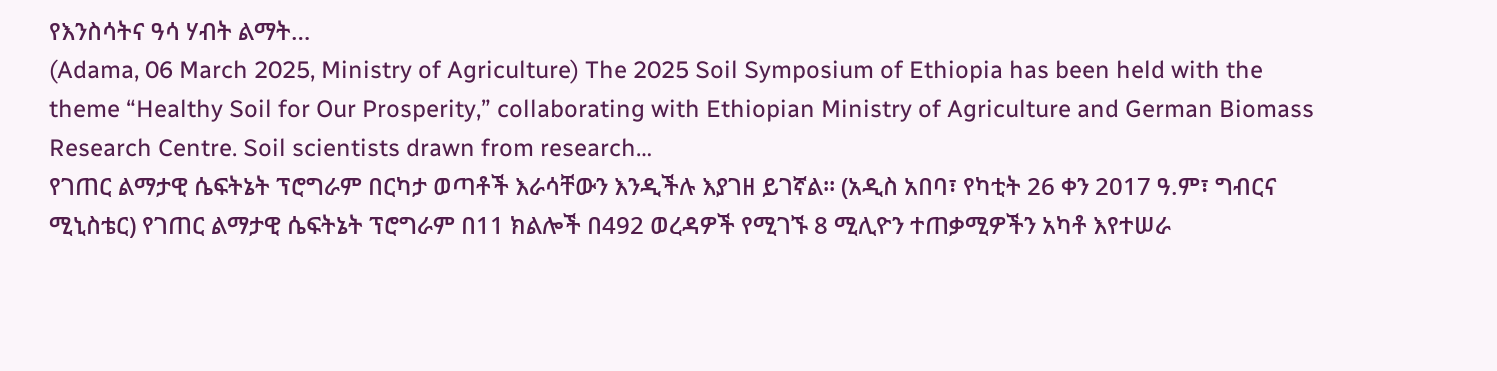የእንስሳትና ዓሳ ሃብት ልማት…
(Adama, 06 March 2025, Ministry of Agriculture) The 2025 Soil Symposium of Ethiopia has been held with the theme “Healthy Soil for Our Prosperity,” collaborating with Ethiopian Ministry of Agriculture and German Biomass Research Centre. Soil scientists drawn from research…
የገጠር ልማታዊ ሴፍትኔት ፕሮግራም በርካታ ወጣቶች እራሳቸውን እንዲችሉ እያገዘ ይገኛል፡፡ (አዲስ አበባ፣ የካቲት 26 ቀን 2017 ዓ.ም፣ ግብርና ሚኒስቴር) የገጠር ልማታዊ ሴፍትኔት ፕሮግራም በ11 ክልሎች በ492 ወረዳዎች የሚገኙ 8 ሚሊዮን ተጠቃሚዎችን አካቶ እየተሠራ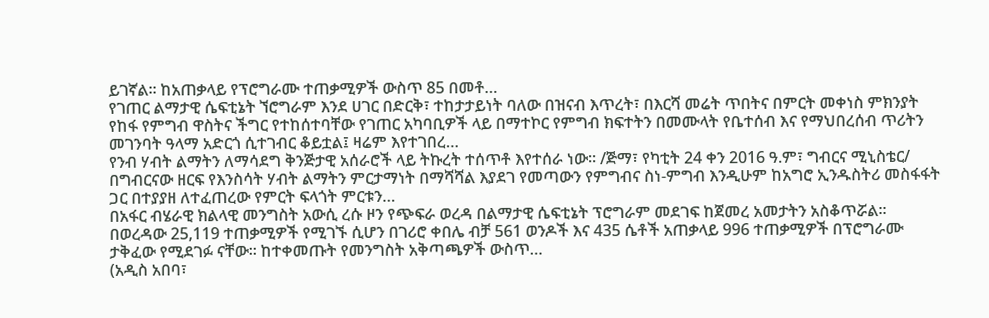ይገኛል፡፡ ከአጠቃላይ የፕሮግራሙ ተጠቃሚዎች ውስጥ 85 በመቶ…
የገጠር ልማታዊ ሴፍቲኔት ኘሮግራም እንደ ሀገር በድርቅ፣ ተከታታይነት ባለው በዝናብ እጥረት፣ በእርሻ መሬት ጥበትና በምርት መቀነስ ምክንያት የከፋ የምግብ ዋስትና ችግር የተከሰተባቸው የገጠር አካባቢዎች ላይ በማተኮር የምግብ ክፍተትን በመሙላት የቤተሰብ እና የማህበረሰብ ጥሪትን መገንባት ዓላማ አድርጎ ሲተገብር ቆይቷል፤ ዛሬም እየተገበረ…
የንብ ሃብት ልማትን ለማሳደግ ቅንጅታዊ አሰራሮች ላይ ትኩረት ተሰጥቶ እየተሰራ ነው፡፡ /ጅማ፣ የካቲት 24 ቀን 2016 ዓ.ም፣ ግብርና ሚኒስቴር/ በግብርናው ዘርፍ የእንስሳት ሃብት ልማትን ምርታማነት በማሻሻል እያደገ የመጣውን የምግብና ስነ-ምግብ እንዲሁም ከአግሮ ኢንዱስትሪ መስፋፋት ጋር በተያያዘ ለተፈጠረው የምርት ፍላጎት ምርቱን…
በአፋር ብሄራዊ ክልላዊ መንግስት አውሲ ረሱ ዞን የጭፍራ ወረዳ በልማታዊ ሴፍቲኔት ፕሮግራም መደገፍ ከጀመረ አመታትን አስቆጥሯል፡፡ በወረዳው 25,119 ተጠቃሚዎች የሚገኙ ሲሆን በገሪሮ ቀበሌ ብቻ 561 ወንዶች እና 435 ሴቶች አጠቃላይ 996 ተጠቃሚዎች በፕሮግራሙ ታቅፈው የሚደገፉ ናቸው፡፡ ከተቀመጡት የመንግስት አቅጣጫዎች ውስጥ…
(አዲስ አበባ፣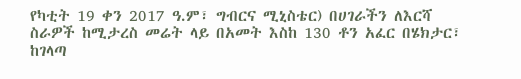የካቲት 19 ቀን 2017 ዓ.ም፣ ግብርና ሚኒስቴር) በሀገራችን ለእርሻ ስራዎች ከሚታረስ መሬት ላይ በአመት እስከ 130 ቶን አፈር በሄክታር፣ ከገላጣ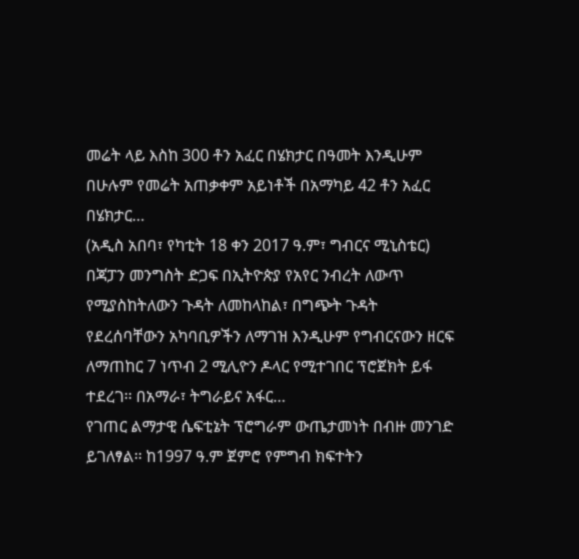መሬት ላይ እስከ 300 ቶን አፈር በሄክታር በዓመት እንዲሁም በሁሉም የመሬት አጠቃቀም አይነቶች በአማካይ 42 ቶን አፈር በሄክታር…
(አዲስ አበባ፣ የካቲት 18 ቀን 2017 ዓ.ም፣ ግብርና ሚኒስቴር) በጃፓን መንግስት ድጋፍ በኢትዮጵያ የአየር ንብረት ለውጥ የሚያስከትለውን ጉዳት ለመከላከል፣ በግጭት ጉዳት የደረሰባቸውን አካባቢዎችን ለማገዝ እንዲሁም የግብርናውን ዘርፍ ለማጠከር 7 ነጥብ 2 ሚሊዮን ዶላር የሚተገበር ፕሮጀክት ይፋ ተደረገ፡፡ በአማራ፣ ትግራይና አፋር…
የገጠር ልማታዊ ሴፍቲኔት ፕሮግራም ውጤታመነት በብዙ መንገድ ይገለፃል፡፡ ከ1997 ዓ.ም ጀምሮ የምግብ ክፍተትን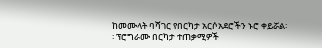ከመሙላት ባሻገር የበርካታ አርሶአደሮችን ኑሮ ቀይሯል፡፡ ፕሮግራሙ በርካታ ተጠቃሚዎች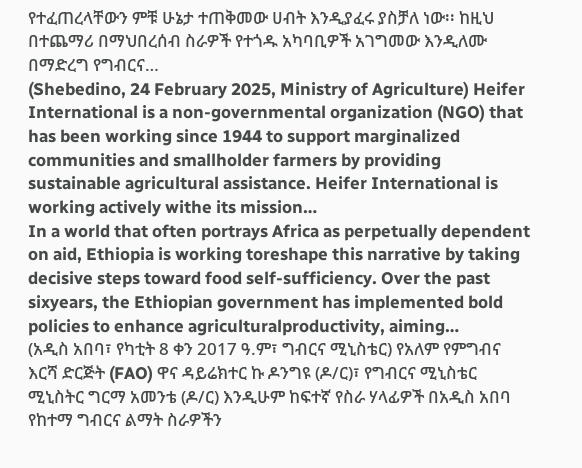የተፈጠረላቸውን ምቹ ሁኔታ ተጠቅመው ሀብት እንዲያፈሩ ያስቻለ ነው፡፡ ከዚህ በተጨማሪ በማህበረሰብ ስራዎች የተጎዱ አካባቢዎች አገግመው እንዲለሙ በማድረግ የግብርና…
(Shebedino, 24 February 2025, Ministry of Agriculture) Heifer International is a non-governmental organization (NGO) that has been working since 1944 to support marginalized communities and smallholder farmers by providing sustainable agricultural assistance. Heifer International is working actively withe its mission…
In a world that often portrays Africa as perpetually dependent on aid, Ethiopia is working toreshape this narrative by taking decisive steps toward food self-sufficiency. Over the past sixyears, the Ethiopian government has implemented bold policies to enhance agriculturalproductivity, aiming…
(አዲስ አበባ፣ የካቲት 8 ቀን 2017 ዓ.ም፣ ግብርና ሚኒስቴር) የአለም የምግብና እርሻ ድርጅት (FAO) ዋና ዳይሬክተር ኩ ዶንግዩ (ዶ/ር)፣ የግብርና ሚኒስቴር ሚኒስትር ግርማ አመንቴ (ዶ/ር) እንዲሁም ከፍተኛ የስራ ሃላፊዎች በአዲስ አበባ የከተማ ግብርና ልማት ስራዎችን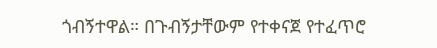ጎብኝተዋል። በጉብኝታቸውም የተቀናጀ የተፈጥሮ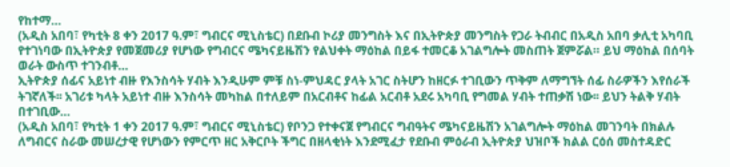የከተማ…
(አዲስ አበባ፣ የካቲት 8 ቀን 2017 ዓ.ም፣ ግብርና ሚኒስቴር) በደቡብ ኮሪያ መንግስት እና በኢትዮጵያ መንግስት የጋራ ትብብር በአዲስ አበባ ቃሊቲ አካባቢ የተገነባው በኢትዮጵያ የመጀመሪያ የሆነው የግብርና ሜካናይዜሽን የልህቀት ማዕከል በይፋ ተመርቆ አገልግሎት መስጠት ጀምሯል። ይህ ማዕከል በሰባት ወራት ውስጥ ተገንብቶ…
ኢትዮጵያ ሰፊና አይነተ ብዙ የእንስሳት ሃብት እንዲሁም ምቹ ስነ-ምህዳር ያላት አገር ስትሆን ከዘርፉ ተገቢውን ጥቅም ለማግኘት ሰፊ ስራዎችን እየሰራች ትገኛለች፡፡ አገሪቱ ካላት አይነተ ብዙ እንስሳት መካከል በተለይም በአርብቶና ከፊል አርብቶ አደሩ አካባቢ የግመል ሃብት ተጠቃሽ ነው፡፡ ይህን ትልቅ ሃብት በተገቢው…
(አዲስ አበባ፣ የካቲት 1 ቀን 2017 ዓ.ም፣ ግብርና ሚኒስቴር) የቦንጋ የተቀናጀ የግብርና ግብዓትና ሜካናይዜሽን አገልግሎት ማዕከል መገንባት በክልሉ ለግብርና ስራው መሠረታዊ የሆነውን የምርጥ ዘር አቅርቦት ችግር በዘላቂነት እንደሚፈታ የደቡብ ምዕራብ ኢትዮጵያ ህዝቦች ክልል ርዕሰ መስተዳድር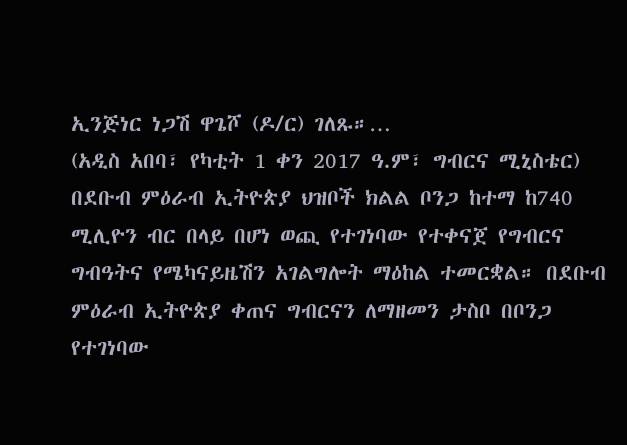ኢንጅነር ነጋሽ ዋጌሾ (ዶ/ር) ገለጹ።…
(አዲስ አበባ፣ የካቲት 1 ቀን 2017 ዓ.ም፣ ግብርና ሚኒስቴር) በደቡብ ምዕራብ ኢትዮጵያ ህዝቦች ክልል ቦንጋ ከተማ ከ740 ሚሊዮን ብር በላይ በሆነ ወጪ የተገነባው የተቀናጀ የግብርና ግብዓትና የሜካናይዜሽን አገልግሎት ማዕከል ተመርቋል። በደቡብ ምዕራብ ኢትዮጵያ ቀጠና ግብርናን ለማዘመን ታስቦ በቦንጋ የተገነባው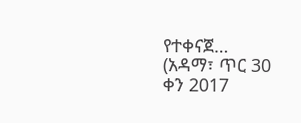የተቀናጀ…
(አዳማ፣ ጥር 30 ቀን 2017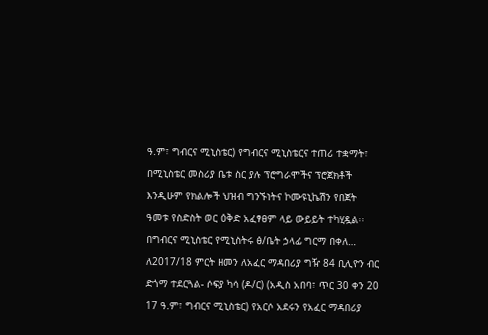ዓ.ም፣ ግብርና ሚኒስቴር) የግብርና ሚኒስቴርና ተጠሪ ተቋማት፣ በሚኒስቴር መስሪያ ቤቱ ስር ያሉ ፕሮግራሞችና ፕሮጀክቶች እንዲሁም የክልሎች ህዝብ ግንኙነትና ኮሙዩኒኬሽን የበጀት ዓመቱ የስድስት ወር ዕቅድ አፈፃፀም ላይ ውይይት ተካሂዷል፡፡ በግብርና ሚኒስቴር የሚኒስትሩ ፅ/ቤት ኃላፊ ግርማ በቀለ…
ለ2017/18 ምርት ዘመን ለአፈር ማዳበሪያ ግዥ 84 ቢሊዮን ብር ድጎማ ተደርጓል- ሶፍያ ካሳ (ዶ/ር) (አዲስ አበባ፣ ጥር 30 ቀን 20 17 ዓ.ም፣ ግብርና ሚኒስቴር) የአርሶ አደሩን የአፈር ማዳበሪያ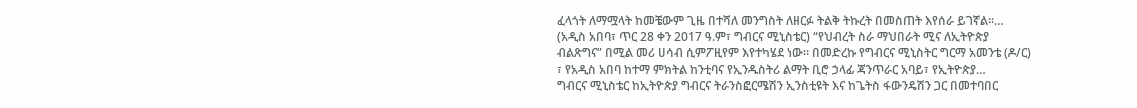ፈላጎት ለማሟላት ከመቼውም ጊዜ በተሻለ መንግስት ለዘርፉ ትልቅ ትኩረት በመስጠት እየሰራ ይገኛል፡፡…
(አዲስ አበባ፣ ጥር 28 ቀን 2017 ዓ.ም፣ ግብርና ሚኒስቴር) “የህብረት ስራ ማህበራት ሚና ለኢትዮጵያ ብልጽግና” በሚል መሪ ሀሳብ ሲምፖዚየም እየተካሄደ ነው። በመድረኩ የግብርና ሚኒስትር ግርማ አመንቴ (ዶ/ር) ፣ የአዲስ አበባ ከተማ ምክትል ከንቲባና የኢንዱስትሪ ልማት ቢሮ ኃላፊ ጃንጥራር አባይ፣ የኢትዮጵያ…
ግብርና ሚኒስቴር ከኢትዮጵያ ግብርና ትራንስፎርሜሽን ኢንስቲዩት እና ከጌትስ ፋውንዴሽን ጋር በመተባበር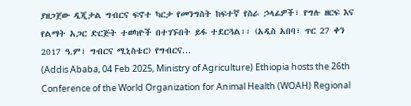ያዘጋጀው ዲጂታል ግብርና ፍኖተ ካርታ የመንግስት ከፍተኛ የስራ ኃላፊዎች፣ የግሉ ዘርፍ እና የልማት አጋር ድርጅት ተወካዮች በተገኙበት ይፋ ተደርጓል፡፡ (አዲስ አበባ፣ ጥር 27 ቀን 2017 ዓ.ም፣ ግብርና ሚኒስቴር) የግብርና…
(Addis Ababa, 04 Feb 2025, Ministry of Agriculture) Ethiopia hosts the 26th Conference of the World Organization for Animal Health (WOAH) Regional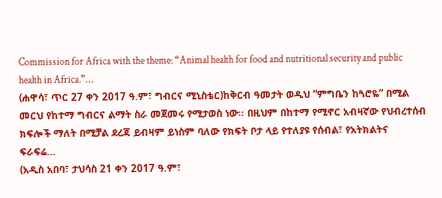Commission for Africa with the theme: “Animal health for food and nutritional security and public health in Africa.”…
(ሐዋሳ፣ ጥር 27 ቀን 2017 ዓ.ም፣ ግብርና ሚኒስቴር)ከቅርብ ዓመታት ወዲህ “ምግቤን ከጓሮዬ” በሚል መርህ የከተማ ግብርና ልማት ስራ መጀመሩ የሚታወስ ነው፡፡ በዚህም በከተማ የሚኖር አብዛኛው የህብረተሰብ ክፍሎች ማለት በሚቻል ደረጃ ይብዛም ይነስም ባለው የክፍት ቦታ ላይ የተለያዩ የሰብል፣ የአትክልትና ፍራፍሬ…
(አዲስ አበባ፣ ታህሳስ 21 ቀን 2017 ዓ.ም፣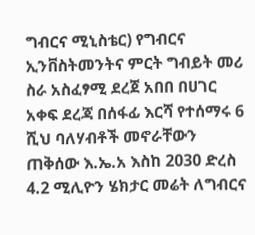ግብርና ሚኒስቴር) የግብርና ኢንቨስትመንትና ምርት ግብይት መሪ ስራ አስፈፃሚ ደረጀ አበበ በሀገር አቀፍ ደረጃ በሰፋፊ እርሻ የተሰማሩ 6 ሺህ ባለሃብቶች መኖራቸውን ጠቅሰው እ.ኤ.አ እስከ 2030 ድረስ 4.2 ሚሊዮን ሄክታር መሬት ለግብርና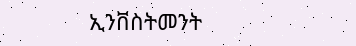ኢንቨስትመንት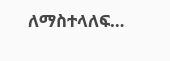ለማስተላለፍ…